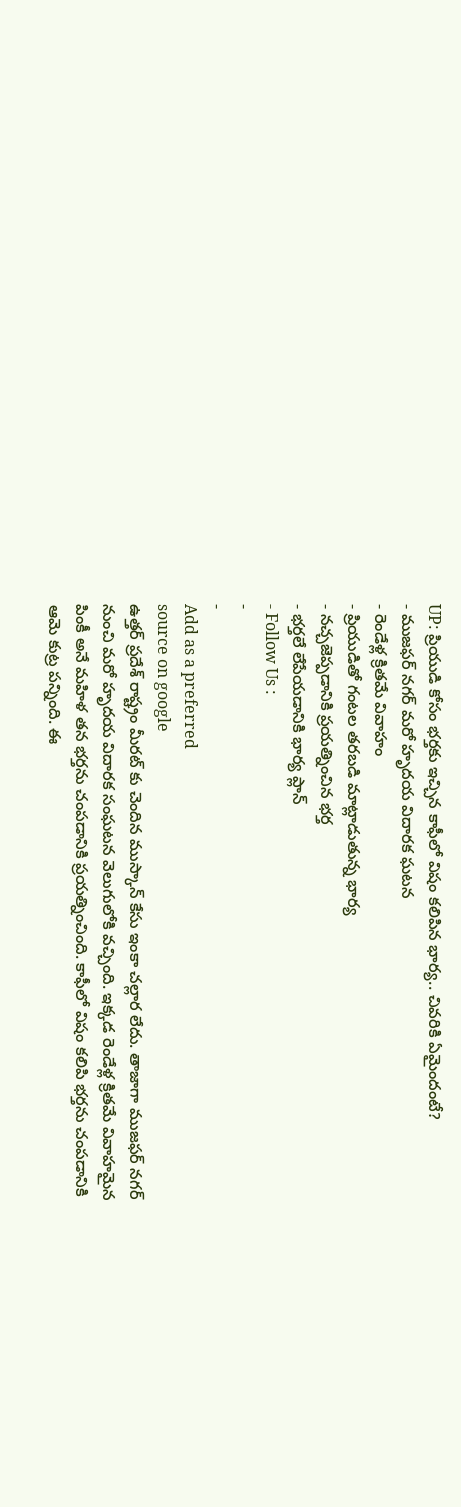UP: ప్రియుడి కోసం భర్తకు ఇచ్చిన కాఫీలో విషం కలిపిన భార్య.. చివరికి ఏమైందంటే?
- ముజఫర్ నగర్ మరో హృదయ విదారక ఘటన
- రెండేళ్ల క్రితమే వివాహం
- ప్రియుడితో గంటల తరబడి మాట్లాడుతున్న భార్య
- నచ్చజెప్పడానికి ప్రయత్నించిన భర్త
- భర్తలే లేపేయడానికి భార్య ప్లాన్
- Follow Us :
-
-
Add as a preferred
source on google
ఉత్తర్ ప్రదేశ్ రాష్ట్రం మీరట్ కు చెందిన ముస్కాన్ కేసు ఇంకా చల్లార లేదు. తాజాగా ముజఫర్ నగర్ నుంచి మరో హృదయ విదారక సంఘటన వెలుగులోకి వచ్చింది. ఇక్కడ రెండేళ్ల క్రితమే వివాహమైన పింకీ అనే మహిళ తన భర్తను చంపడానికి ప్రయత్నించింది. కాఫీలో విషం కలిపి భర్తను చంపడానికి ఆమె కుట్ర పన్నింది. ఈ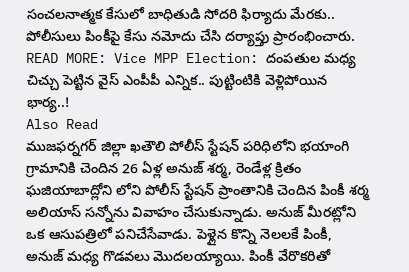సంచలనాత్మక కేసులో బాధితుడి సోదరి ఫిర్యాదు మేరకు.. పోలీసులు పింకీపై కేసు నమోదు చేసి దర్యాప్తు ప్రారంభించారు.
READ MORE: Vice MPP Election: దంపతుల మధ్య చిచ్చు పెట్టిన వైస్ ఎంపీపీ ఎన్నిక.. పుట్టింటికి వెళ్లిపోయిన భార్య..!
Also Read
ముజఫర్నగర్ జిల్లా ఖతౌలి పోలీస్ స్టేషన్ పరిధిలోని భయాంగి గ్రామానికి చెందిన 26 ఏళ్ల అనుజ్ శర్మ, రెండేళ్ల క్రితం ఘజియాబాద్లోని లోని పోలీస్ స్టేషన్ ప్రాంతానికి చెందిన పింకీ శర్మ అలియాస్ సన్నోను వివాహం చేసుకున్నాడు. అనుజ్ మీరట్లోని ఒక ఆసుపత్రిలో పనిచేసేవాడు. పెళ్లైన కొన్ని నెలలకే పింకీ, అనుజ్ మధ్య గొడవలు మొదలయ్యాయి. పింకీ వేరొకరితో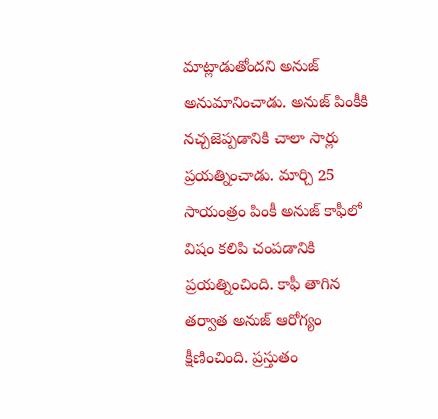మాట్లాడుతోందని అనుజ్ అనుమానించాడు. అనుజ్ పింకీకి నచ్చజెప్పడానికి చాలా సార్లు ప్రయత్నించాడు. మార్చి 25 సాయంత్రం పింకీ అనుజ్ కాఫీలో విషం కలిపి చంపడానికి ప్రయత్నించింది. కాఫీ తాగిన తర్వాత అనుజ్ ఆరోగ్యం క్షీణించింది. ప్రస్తుతం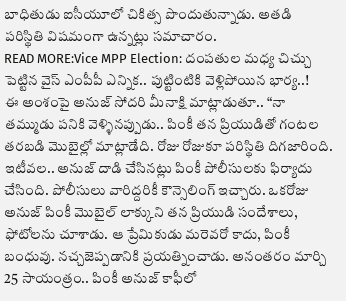బాధితుడు ఐసీయూలో చికిత్స పొందుతున్నాడు. అతడి పరిస్థితి విషమంగా ఉన్నట్లు సమాచారం.
READ MORE:Vice MPP Election: దంపతుల మధ్య చిచ్చు పెట్టిన వైస్ ఎంపీపీ ఎన్నిక.. పుట్టింటికి వెళ్లిపోయిన భార్య..!
ఈ అంశంపై అనుజ్ సోదరి మీనాక్షి మాట్లాడుతూ.. “నా తమ్ముడు పనికి వెళ్ళినప్పుడు.. పింకీ తన ప్రియుడితో గంటల తరబడి మొబైల్లో మాట్లాడేది. రోజు రోజుకూ పరిస్థితి దిగజారింది. ఇటీవల.. అనుజ్ దాడి చేసినట్లు పింకీ పోలీసులకు ఫిర్యాదు చేసింది. పోలీసులు వారిద్దరికీ కౌన్సెలింగ్ ఇచ్చారు. ఒకరోజు అనుజ్ పింకీ మొబైల్ లాక్కుని తన ప్రియుడి సందేశాలు, ఫోటోలను చూశాడు. ఆ ప్రేమికుడు మరెవరో కాదు, పింకీ బంధువు. నచ్చజెప్పడానికి ప్రయత్నించాడు. అనంతరం మార్చి 25 సాయంత్రం.. పింకీ అనుజ్ కాఫీలో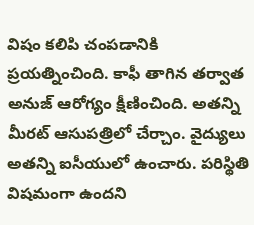విషం కలిపి చంపడానికి ప్రయత్నించింది. కాఫీ తాగిన తర్వాత అనుజ్ ఆరోగ్యం క్షీణించింది. అతన్ని మీరట్ ఆసుపత్రిలో చేర్చాం. వైద్యులు అతన్ని ఐసీయులో ఉంచారు. పరిస్థితి విషమంగా ఉందని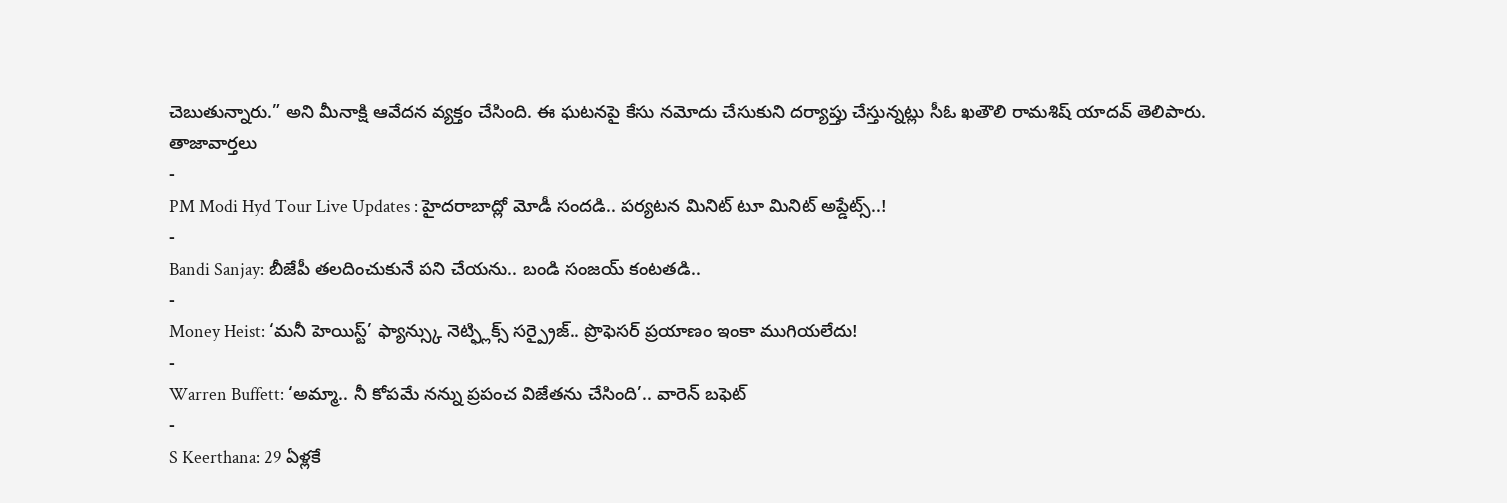చెబుతున్నారు.” అని మీనాక్షి ఆవేదన వ్యక్తం చేసింది. ఈ ఘటనపై కేసు నమోదు చేసుకుని దర్యాప్తు చేస్తున్నట్లు సీఓ ఖతౌలి రామశిష్ యాదవ్ తెలిపారు.
తాజావార్తలు
-
PM Modi Hyd Tour Live Updates : హైదరాబాద్లో మోడీ సందడి.. పర్యటన మినిట్ టూ మినిట్ అప్డేట్స్..!
-
Bandi Sanjay: బీజేపీ తలదించుకునే పని చేయను.. బండి సంజయ్ కంటతడి..
-
Money Heist: ‘మనీ హెయిస్ట్’ ఫ్యాన్స్కు నెట్ఫ్లిక్స్ సర్ప్రైజ్.. ప్రొఫెసర్ ప్రయాణం ఇంకా ముగియలేదు!
-
Warren Buffett: ‘అమ్మా.. నీ కోపమే నన్ను ప్రపంచ విజేతను చేసింది’.. వారెన్ బఫెట్
-
S Keerthana: 29 ఏళ్లకే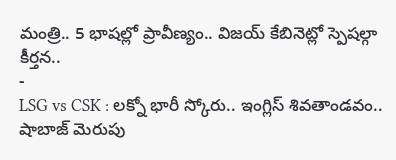మంత్రి.. 5 భాషల్లో ప్రావీణ్యం.. విజయ్ కేబినెట్లో స్పెషల్గా కీర్తన..
-
LSG vs CSK : లక్నో భారీ స్కోరు.. ఇంగ్లిస్ శివతాండవం.. షాబాజ్ మెరుపు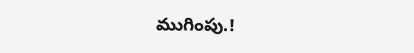ముగింపు.!